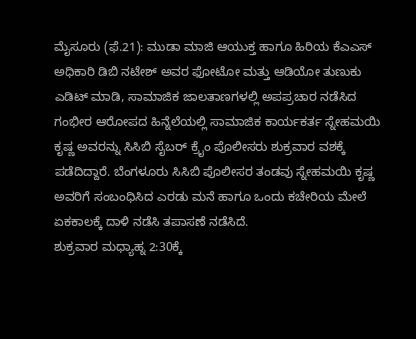ಮೈಸೂರು (ಫೆ.21): ಮುಡಾ ಮಾಜಿ ಆಯುಕ್ತ ಹಾಗೂ ಹಿರಿಯ ಕೆಎಎಸ್ ಅಧಿಕಾರಿ ಡಿಬಿ ನಟೇಶ್ ಅವರ ಫೋಟೋ ಮತ್ತು ಆಡಿಯೋ ತುಣುಕು ಎಡಿಟ್ ಮಾಡಿ, ಸಾಮಾಜಿಕ ಜಾಲತಾಣಗಳಲ್ಲಿ ಅಪಪ್ರಚಾರ ನಡೆಸಿದ ಗಂಭೀರ ಆರೋಪದ ಹಿನ್ನೆಲೆಯಲ್ಲಿ ಸಾಮಾಜಿಕ ಕಾರ್ಯಕರ್ತ ಸ್ನೇಹಮಯಿ ಕೃಷ್ಣ ಅವರನ್ನು ಸಿಸಿಬಿ ಸೈಬರ್ ಕ್ರೈಂ ಪೊಲೀಸರು ಶುಕ್ರವಾರ ವಶಕ್ಕೆ ಪಡೆದಿದ್ದಾರೆ. ಬೆಂಗಳೂರು ಸಿಸಿಬಿ ಪೊಲೀಸರ ತಂಡವು ಸ್ನೇಹಮಯಿ ಕೃಷ್ಣ ಅವರಿಗೆ ಸಂಬಂಧಿಸಿದ ಎರಡು ಮನೆ ಹಾಗೂ ಒಂದು ಕಚೇರಿಯ ಮೇಲೆ ಏಕಕಾಲಕ್ಕೆ ದಾಳಿ ನಡೆಸಿ ತಪಾಸಣೆ ನಡೆಸಿದೆ.
ಶುಕ್ರವಾರ ಮಧ್ಯಾಹ್ನ 2:30ಕ್ಕೆ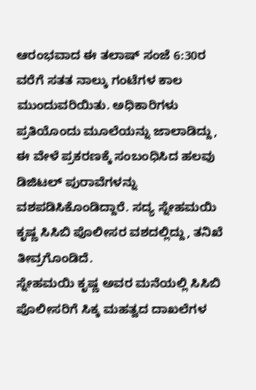ಆರಂಭವಾದ ಈ ತಲಾಷ್ ಸಂಜೆ 6:30ರ ವರೆಗೆ ಸತತ ನಾಲ್ಕು ಗಂಟೆಗಳ ಕಾಲ ಮುಂದುವರಿಯಿತು. ಅಧಿಕಾರಿಗಳು ಪ್ರತಿಯೊಂದು ಮೂಲೆಯನ್ನು ಜಾಲಾಡಿದ್ದು, ಈ ವೇಳೆ ಪ್ರಕರಣಕ್ಕೆ ಸಂಬಂಧಿಸಿದ ಹಲವು ಡಿಜಿಟಲ್ ಪುರಾವೆಗಳನ್ನು ವಶಪಡಿಸಿಕೊಂಡಿದ್ದಾರೆ. ಸದ್ಯ ಸ್ನೇಹಮಯಿ ಕೃಷ್ಣ ಸಿಸಿಬಿ ಪೊಲೀಸರ ವಶದಲ್ಲಿದ್ದು, ತನಿಖೆ ತೀವ್ರಗೊಂಡಿದೆ.
ಸ್ನೇಹಮಯಿ ಕೃಷ್ಣ ಅವರ ಮನೆಯಲ್ಲಿ ಸಿಸಿಬಿ ಪೊಲೀಸರಿಗೆ ಸಿಕ್ಕ ಮಹತ್ವದ ದಾಖಲೆಗಳ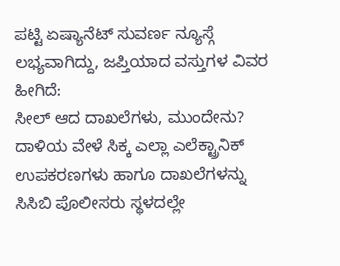ಪಟ್ಟಿ ಏಷ್ಯಾನೆಟ್ ಸುವರ್ಣ ನ್ಯೂಸ್ಗೆ ಲಭ್ಯವಾಗಿದ್ದು, ಜಪ್ತಿಯಾದ ವಸ್ತುಗಳ ವಿವರ ಹೀಗಿದೆ:
ಸೀಲ್ ಆದ ದಾಖಲೆಗಳು, ಮುಂದೇನು?
ದಾಳಿಯ ವೇಳೆ ಸಿಕ್ಕ ಎಲ್ಲಾ ಎಲೆಕ್ಟ್ರಾನಿಕ್ ಉಪಕರಣಗಳು ಹಾಗೂ ದಾಖಲೆಗಳನ್ನು ಸಿಸಿಬಿ ಪೊಲೀಸರು ಸ್ಥಳದಲ್ಲೇ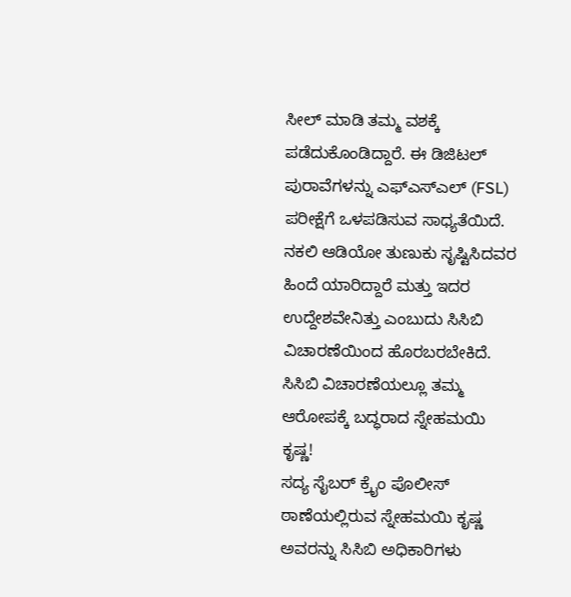ಸೀಲ್ ಮಾಡಿ ತಮ್ಮ ವಶಕ್ಕೆ ಪಡೆದುಕೊಂಡಿದ್ದಾರೆ. ಈ ಡಿಜಿಟಲ್ ಪುರಾವೆಗಳನ್ನು ಎಫ್ಎಸ್ಎಲ್ (FSL) ಪರೀಕ್ಷೆಗೆ ಒಳಪಡಿಸುವ ಸಾಧ್ಯತೆಯಿದೆ. ನಕಲಿ ಆಡಿಯೋ ತುಣುಕು ಸೃಷ್ಟಿಸಿದವರ ಹಿಂದೆ ಯಾರಿದ್ದಾರೆ ಮತ್ತು ಇದರ ಉದ್ದೇಶವೇನಿತ್ತು ಎಂಬುದು ಸಿಸಿಬಿ ವಿಚಾರಣೆಯಿಂದ ಹೊರಬರಬೇಕಿದೆ.
ಸಿಸಿಬಿ ವಿಚಾರಣೆಯಲ್ಲೂ ತಮ್ಮ ಆರೋಪಕ್ಕೆ ಬದ್ಧರಾದ ಸ್ನೇಹಮಯಿ ಕೃಷ್ಣ!
ಸದ್ಯ ಸೈಬರ್ ಕ್ರೈಂ ಪೊಲೀಸ್ ಠಾಣೆಯಲ್ಲಿರುವ ಸ್ನೇಹಮಯಿ ಕೃಷ್ಣ ಅವರನ್ನು ಸಿಸಿಬಿ ಅಧಿಕಾರಿಗಳು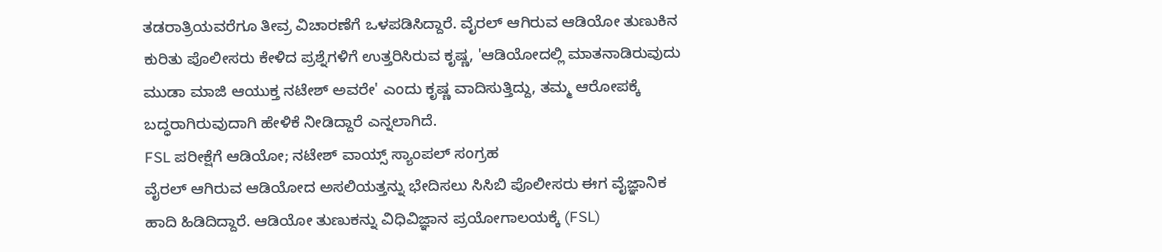ತಡರಾತ್ರಿಯವರೆಗೂ ತೀವ್ರ ವಿಚಾರಣೆಗೆ ಒಳಪಡಿಸಿದ್ದಾರೆ. ವೈರಲ್ ಆಗಿರುವ ಆಡಿಯೋ ತುಣುಕಿನ ಕುರಿತು ಪೊಲೀಸರು ಕೇಳಿದ ಪ್ರಶ್ನೆಗಳಿಗೆ ಉತ್ತರಿಸಿರುವ ಕೃಷ್ಣ, 'ಆಡಿಯೋದಲ್ಲಿ ಮಾತನಾಡಿರುವುದು ಮುಡಾ ಮಾಜಿ ಆಯುಕ್ತ ನಟೇಶ್ ಅವರೇ' ಎಂದು ಕೃಷ್ಣ ವಾದಿಸುತ್ತಿದ್ದು, ತಮ್ಮ ಆರೋಪಕ್ಕೆ ಬದ್ಧರಾಗಿರುವುದಾಗಿ ಹೇಳಿಕೆ ನೀಡಿದ್ದಾರೆ ಎನ್ನಲಾಗಿದೆ.
FSL ಪರೀಕ್ಷೆಗೆ ಆಡಿಯೋ; ನಟೇಶ್ ವಾಯ್ಸ್ ಸ್ಯಾಂಪಲ್ ಸಂಗ್ರಹ
ವೈರಲ್ ಆಗಿರುವ ಆಡಿಯೋದ ಅಸಲಿಯತ್ತನ್ನು ಭೇದಿಸಲು ಸಿಸಿಬಿ ಪೊಲೀಸರು ಈಗ ವೈಜ್ಞಾನಿಕ ಹಾದಿ ಹಿಡಿದಿದ್ದಾರೆ. ಆಡಿಯೋ ತುಣುಕನ್ನು ವಿಧಿವಿಜ್ಞಾನ ಪ್ರಯೋಗಾಲಯಕ್ಕೆ (FSL)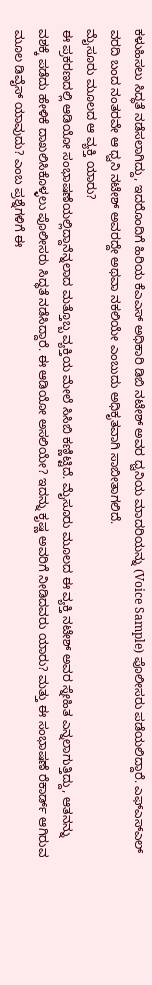ಕಳುಹಿಸಲು ಸಿದ್ಧತೆ ನಡೆಸಲಾಗಿದ್ದು, ಇದರೊಂದಿಗೆ ಹಿರಿಯ ಕೆಎಎಸ್ ಅಧಿಕಾರಿ ಡಿಬಿ ನಟೇಶ್ ಅವರ ಧ್ವನಿಯ ಮಾದರಿಯನ್ನು (Voice Sample) ಪೊಲೀಸರು ಪಡೆಯಲಿದ್ದಾರೆ. ಎಫ್ಎಸ್ಎಲ್ ವರದಿ ಬಂದ ನಂತರವೇ ಆ ಧ್ವನಿ ನಟೇಶ್ ಅವರದ್ದೇ ಅಥವಾ ನಕಲಿಯೇ ಎಂಬುದು ಅಧಿಕೃತವಾಗಿ ಸಾಬೀತಾಗಲಿದೆ.
ಮೈಸೂರು ಮೂಲದ ಆ ವ್ಯಕ್ತಿ ಯಾರು?
ಈ ಪ್ರಕರಣದಲ್ಲಿ ಆಡಿಯೋ ಸಂಭಾಷಣೆಯಲ್ಲಿದ್ದಾನೆನ್ನಲಾದ ಮತ್ತೊಬ್ಬ ವ್ಯಕ್ತಿಯ ಮೇಲೆ ಸಿಸಿಬಿ ಕಣ್ಣಿಟ್ಟಿದೆ. ಮೈಸೂರು ಮೂಲದ ಈ ವ್ಯಕ್ತಿ ನಟೇಶ್ ಅವರ ಸ್ನೇಹಿತ ಎನ್ನಲಾಗುತ್ತಿದ್ದು, ಆತನನ್ನು ವಶಕ್ಕೆ ಪಡೆದು ಹೇಳಿಕೆ ದಾಖಲಿಸಿಕೊಳ್ಳಲು ಪೊಲೀಸರು ಸಿದ್ಧತೆ ನಡೆಸಿದ್ದಾರೆ. ಈ ಆಡಿಯೋ ಅಸಲಿಯೇ? ಇದನ್ನು ಕೃಷ್ಣ ಅವರಿಗೆ ನೀಡಿದವರು ಯಾರು? ಮತ್ತು ಈ ಸಂಭಾಷಣೆ ರೆಕಾರ್ಡ್ ಆಗಿರುವ ಮೂಲ ಡಿವೈಸ್ ಯಾವುದು? ಎಂಬ ಪ್ರಶ್ನೆಗಳಿಗೆ ಈ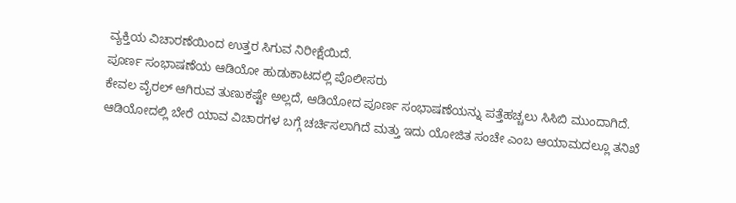ವ್ಯಕ್ತಿಯ ವಿಚಾರಣೆಯಿಂದ ಉತ್ತರ ಸಿಗುವ ನಿರೀಕ್ಷೆಯಿದೆ.
ಪೂರ್ಣ ಸಂಭಾಷಣೆಯ ಆಡಿಯೋ ಹುಡುಕಾಟದಲ್ಲಿ ಪೊಲೀಸರು
ಕೇವಲ ವೈರಲ್ ಆಗಿರುವ ತುಣುಕಷ್ಟೇ ಅಲ್ಲದೆ, ಆಡಿಯೋದ ಪೂರ್ಣ ಸಂಭಾಷಣೆಯನ್ನು ಪತ್ತೆಹಚ್ಚಲು ಸಿಸಿಬಿ ಮುಂದಾಗಿದೆ. ಆಡಿಯೋದಲ್ಲಿ ಬೇರೆ ಯಾವ ವಿಚಾರಗಳ ಬಗ್ಗೆ ಚರ್ಚಿಸಲಾಗಿದೆ ಮತ್ತು ಇದು ಯೋಜಿತ ಸಂಚೇ ಎಂಬ ಆಯಾಮದಲ್ಲೂ ತನಿಖೆ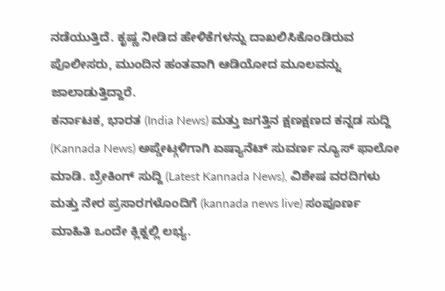ನಡೆಯುತ್ತಿದೆ. ಕೃಷ್ಣ ನೀಡಿದ ಹೇಳಿಕೆಗಳನ್ನು ದಾಖಲಿಸಿಕೊಂಡಿರುವ ಪೊಲೀಸರು, ಮುಂದಿನ ಹಂತವಾಗಿ ಆಡಿಯೋದ ಮೂಲವನ್ನು ಜಾಲಾಡುತ್ತಿದ್ದಾರೆ.
ಕರ್ನಾಟಕ, ಭಾರತ (India News) ಮತ್ತು ಜಗತ್ತಿನ ಕ್ಷಣಕ್ಷಣದ ಕನ್ನಡ ಸುದ್ದಿ (Kannada News) ಅಪ್ಡೇಟ್ಗಳಿಗಾಗಿ ಏಷ್ಯಾನೆಟ್ ಸುವರ್ಣ ನ್ಯೂಸ್ ಫಾಲೋ ಮಾಡಿ. ಬ್ರೇಕಿಂಗ್ ಸುದ್ದಿ (Latest Kannada News), ವಿಶೇಷ ವರದಿಗಳು ಮತ್ತು ನೇರ ಪ್ರಸಾರಗಳೊಂದಿಗೆ (kannada news live) ಸಂಪೂರ್ಣ ಮಾಹಿತಿ ಒಂದೇ ಕ್ಲಿಕ್ನಲ್ಲಿ ಲಭ್ಯ.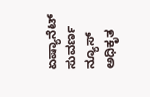ಏಷ್ಯಾನೆಟ್ ಸುವರ್ಣ ನ್ಯೂಸ್ ಅಧಿಕೃತ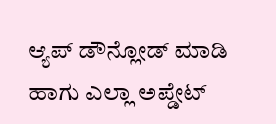ಆ್ಯಪ್ ಡೌನ್ಲೋಡ್ ಮಾಡಿ ಹಾಗು ಎಲ್ಲಾ ಅಪ್ಡೇಟ್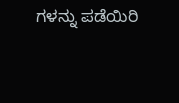ಗಳನ್ನು ಪಡೆಯಿರಿ